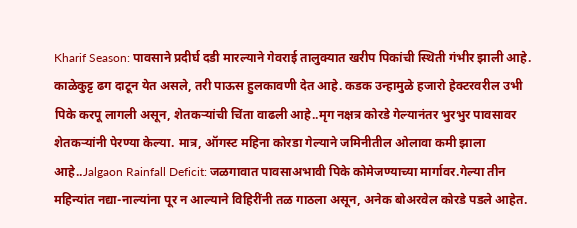Kharif Season: पावसाने प्रदीर्घ दडी मारल्याने गेवराई तालुक्यात खरीप पिकांची स्थिती गंभीर झाली आहे. काळेकुट्ट ढग दाटून येत असले, तरी पाऊस हुलकावणी देत आहे. कडक उन्हामुळे हजारो हेक्टरवरील उभी पिके करपू लागली असून, शेतकऱ्यांची चिंता वाढली आहे..मृग नक्षत्र कोरडे गेल्यानंतर भुरभुर पावसावर शेतकऱ्यांनी पेरण्या केल्या. मात्र, ऑगस्ट महिना कोरडा गेल्याने जमिनीतील ओलावा कमी झाला आहे..Jalgaon Rainfall Deficit: जळगावात पावसाअभावी पिके कोमेजण्याच्या मार्गावर.गेल्या तीन महिन्यांत नद्या-नाल्यांना पूर न आल्याने विहिरींनी तळ गाठला असून, अनेक बोअरवेल कोरडे पडले आहेत.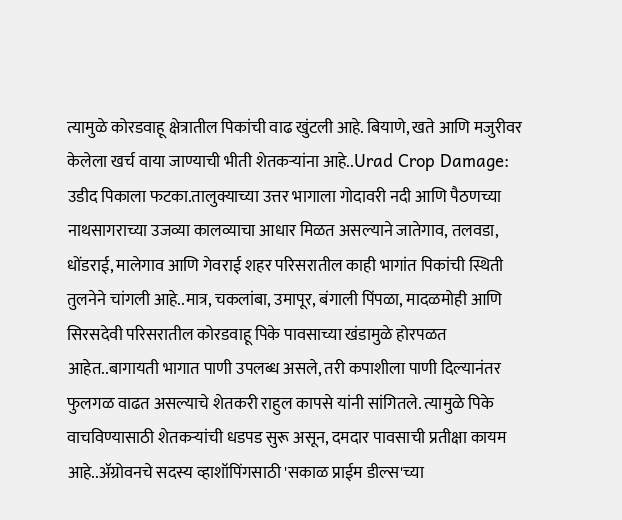त्यामुळे कोरडवाहू क्षेत्रातील पिकांची वाढ खुंटली आहे. बियाणे, खते आणि मजुरीवर केलेला खर्च वाया जाण्याची भीती शेतकऱ्यांना आहे..Urad Crop Damage: उडीद पिकाला फटका.तालुक्याच्या उत्तर भागाला गोदावरी नदी आणि पैठणच्या नाथसागराच्या उजव्या कालव्याचा आधार मिळत असल्याने जातेगाव, तलवडा, धोंडराई, मालेगाव आणि गेवराई शहर परिसरातील काही भागांत पिकांची स्थिती तुलनेने चांगली आहे..मात्र, चकलांबा, उमापूर, बंगाली पिंपळा, मादळमोही आणि सिरसदेवी परिसरातील कोरडवाहू पिके पावसाच्या खंडामुळे होरपळत आहेत..बागायती भागात पाणी उपलब्ध असले, तरी कपाशीला पाणी दिल्यानंतर फुलगळ वाढत असल्याचे शेतकरी राहुल कापसे यांनी सांगितले. त्यामुळे पिके वाचविण्यासाठी शेतकऱ्यांची धडपड सुरू असून, दमदार पावसाची प्रतीक्षा कायम आहे..ॲग्रोवनचे सदस्य व्हाशॉपिंगसाठी 'सकाळ प्राईम डील्स'च्या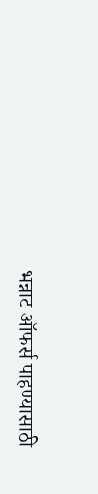भन्नाट ऑफर्स पाहण्यासाठी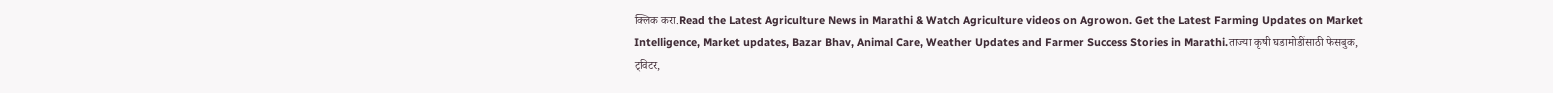क्लिक करा.Read the Latest Agriculture News in Marathi & Watch Agriculture videos on Agrowon. Get the Latest Farming Updates on Market Intelligence, Market updates, Bazar Bhav, Animal Care, Weather Updates and Farmer Success Stories in Marathi.ताज्या कृषी घडामोडींसाठी फेसबुक, ट्विटर,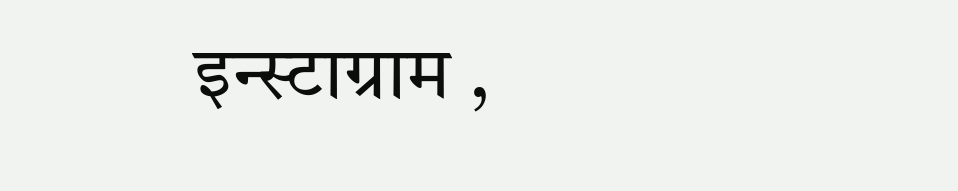इन्स्टाग्राम ,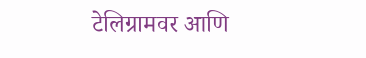टेलिग्रामवर आणि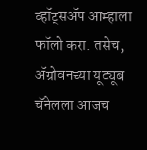व्हॉट्सॲप आम्हाला फॉलो करा. तसेच, ॲग्रोवनच्या यूट्यूब चॅनेलला आजच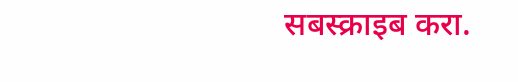सबस्क्राइब करा.